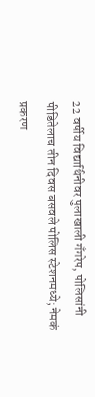22 वर्षीय विद्यार्थिनीवर पुलाखाली गँगरेप, पोलिसांनी पीडितेलाच तीन दिवस बसवले पोलिस स्टेशनमध्ये; नेमकं प्रकरण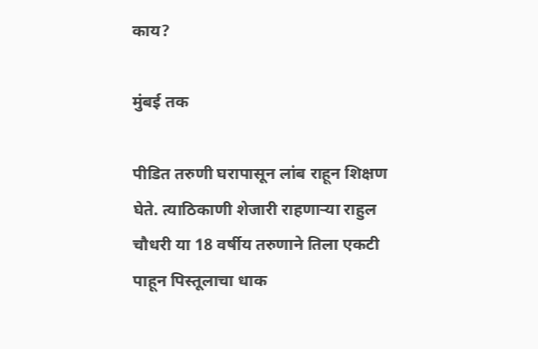काय?

मुंबई तक

पीडित तरुणी घरापासून लांब राहून शिक्षण घेते. त्याठिकाणी शेजारी राहणाऱ्या राहुल चौधरी या 18 वर्षीय तरुणाने तिला एकटी पाहून पिस्तूलाचा धाक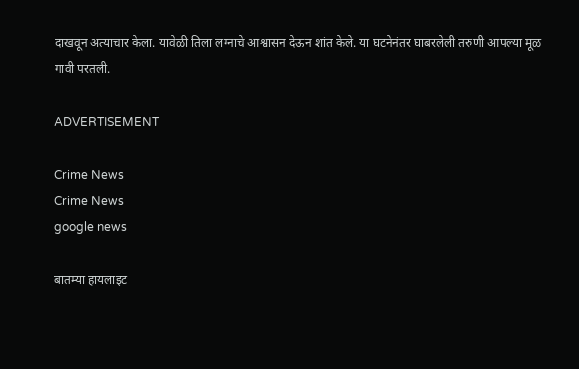दाखवून अत्याचार केला. यावेळी तिला लग्नाचे आश्वासन देऊन शांत केले. या घटनेनंतर घाबरलेली तरुणी आपल्या मूळ गावी परतली.

ADVERTISEMENT

Crime News
Crime News
google news

बातम्या हायलाइट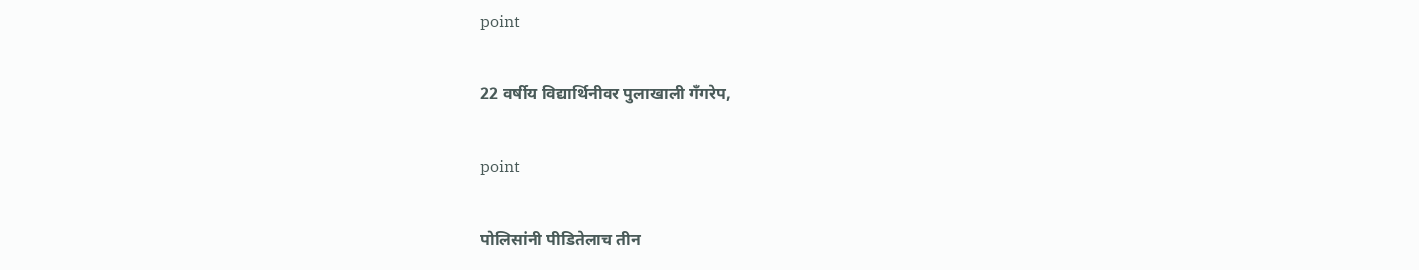point

22 वर्षीय विद्यार्थिनीवर पुलाखाली गँगरेप,

point

पोलिसांनी पीडितेलाच तीन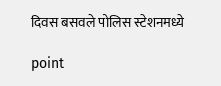दिवस बसवले पोलिस स्टेशनमध्ये

point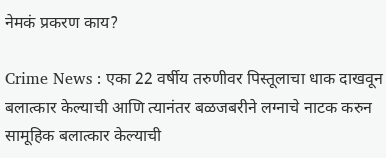नेमकं प्रकरण काय?

Crime News : एका 22 वर्षीय तरुणीवर पिस्तूलाचा धाक दाखवून बलात्कार केल्याची आणि त्यानंतर बळजबरीने लग्नाचे नाटक करुन सामूहिक बलात्कार केल्याची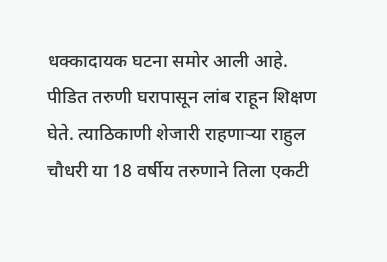धक्कादायक घटना समोर आली आहे. पीडित तरुणी घरापासून लांब राहून शिक्षण घेते. त्याठिकाणी शेजारी राहणाऱ्या राहुल चौधरी या 18 वर्षीय तरुणाने तिला एकटी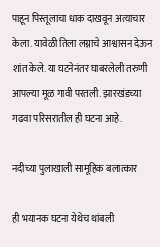पाहून पिस्तूलाचा धाक दाखवून अत्याचार केला. यावेळी तिला लग्नाचे आश्वासन देऊन शांत केले. या घटनेनंतर घाबरलेली तरुणी आपल्या मूळ गावी परतली. झारखंडच्या गढवा परिसरातील ही घटना आहे.

नदीच्या पुलाखाली सामूहिक बलात्कार

ही भयानक घटना येथेच थांबली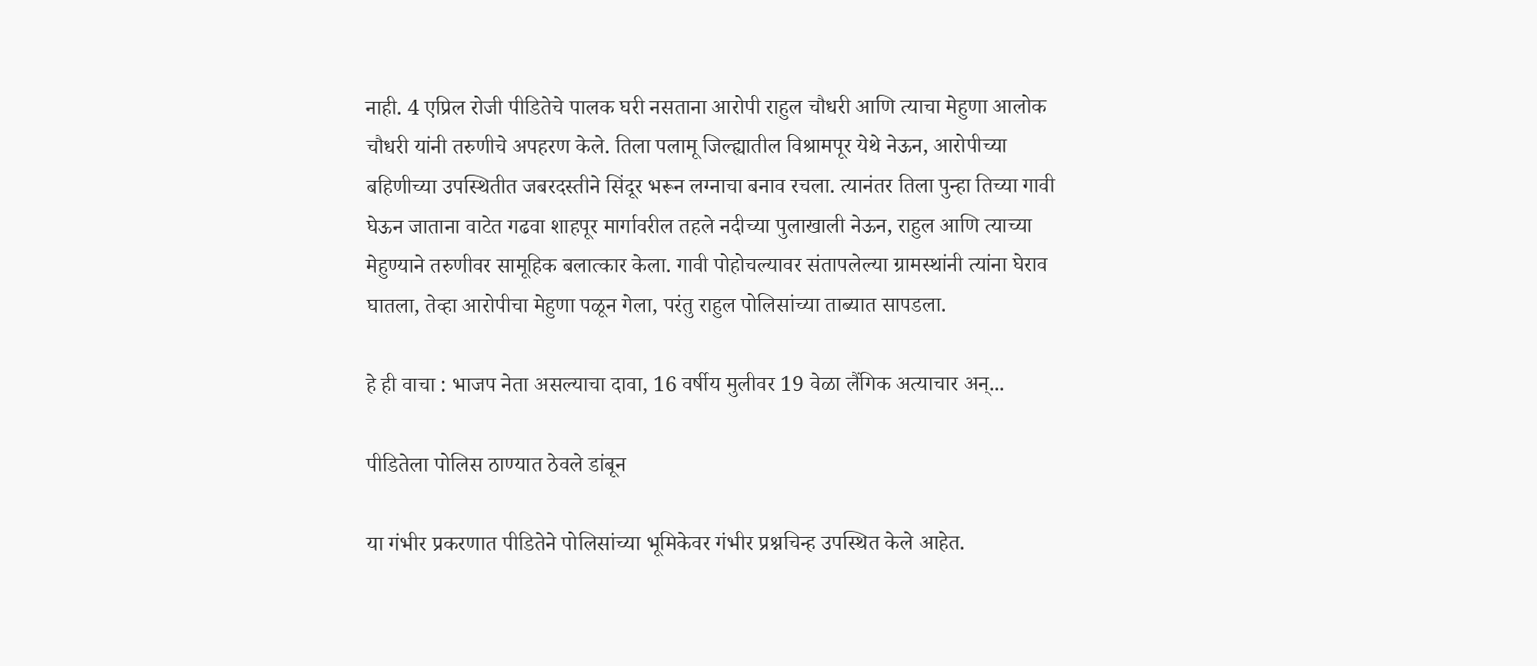नाही. 4 एप्रिल रोजी पीडितेचे पालक घरी नसताना आरोपी राहुल चौधरी आणि त्याचा मेहुणा आलोक चौधरी यांनी तरुणीचे अपहरण केले. तिला पलामू जिल्ह्यातील विश्रामपूर येथे नेऊन, आरोपीच्या बहिणीच्या उपस्थितीत जबरदस्तीने सिंदूर भरून लग्नाचा बनाव रचला. त्यानंतर तिला पुन्हा तिच्या गावी घेऊन जाताना वाटेत गढवा शाहपूर मार्गावरील तहले नदीच्या पुलाखाली नेऊन, राहुल आणि त्याच्या मेहुण्याने तरुणीवर सामूहिक बलात्कार केला. गावी पोहोचल्यावर संतापलेल्या ग्रामस्थांनी त्यांना घेराव घातला, तेव्हा आरोपीचा मेहुणा पळून गेला, परंतु राहुल पोलिसांच्या ताब्यात सापडला.

हे ही वाचा : भाजप नेता असल्याचा दावा, 16 वर्षीय मुलीवर 19 वेळा लैंगिक अत्याचार अन्...

पीडितेला पोलिस ठाण्यात ठेवले डांबून

या गंभीर प्रकरणात पीडितेने पोलिसांच्या भूमिकेवर गंभीर प्रश्नचिन्ह उपस्थित केले आहेत.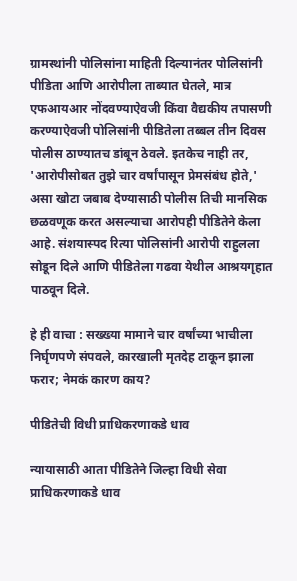ग्रामस्थांनी पोलिसांना माहिती दिल्यानंतर पोलिसांनी पीडिता आणि आरोपीला ताब्यात घेतले, मात्र एफआयआर नोंदवण्याऐवजी किंवा वैद्यकीय तपासणी करण्याऐवजी पोलिसांनी पीडितेला तब्बल तीन दिवस पोलीस ठाण्यातच डांबून ठेवले. इतकेच नाही तर, 'आरोपीसोबत तुझे चार वर्षांपासून प्रेमसंबंध होते,' असा खोटा जबाब देण्यासाठी पोलीस तिची मानसिक छळवणूक करत असल्याचा आरोपही पीडितेने केला आहे. संशयास्पद रित्या पोलिसांनी आरोपी राहुलला सोडून दिले आणि पीडितेला गढवा येथील आश्रयगृहात पाठवून दिले.

हे ही वाचा : सख्ख्या मामाने चार वर्षांच्या भाचीला निर्घृणपणे संपवले, कारखाली मृतदेह टाकून झाला फरार; नेमकं कारण काय?

पीडितेची विधी प्राधिकरणाकडे धाव

न्यायासाठी आता पीडितेने जिल्हा विधी सेवा प्राधिकरणाकडे धाव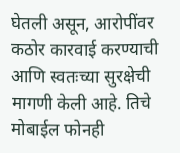घेतली असून, आरोपींवर कठोर कारवाई करण्याची आणि स्वतःच्या सुरक्षेची मागणी केली आहे. तिचे मोबाईल फोनही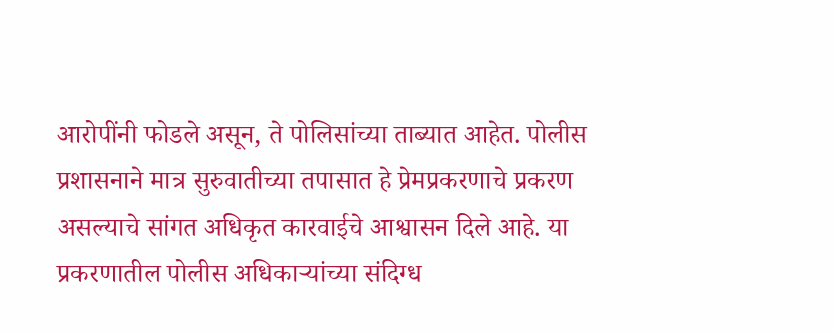आरोपींनी फोडले असून, ते पोलिसांच्या ताब्यात आहेत. पोलीस प्रशासनाने मात्र सुरुवातीच्या तपासात हे प्रेमप्रकरणाचे प्रकरण असल्याचे सांगत अधिकृत कारवाईचे आश्वासन दिले आहे. या प्रकरणातील पोलीस अधिकाऱ्यांच्या संदिग्ध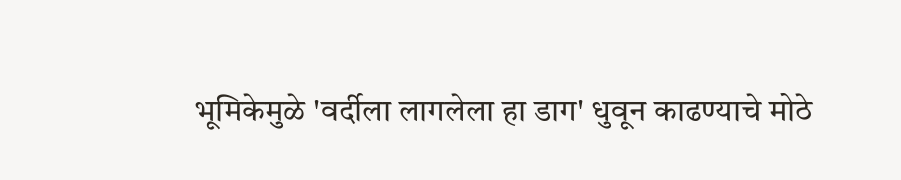भूमिकेमुळे 'वर्दीला लागलेला हा डाग' धुवून काढण्याचे मोठे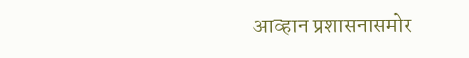आव्हान प्रशासनासमोर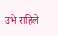उभे राहिले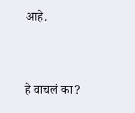आहे.


हे वाचलं का?